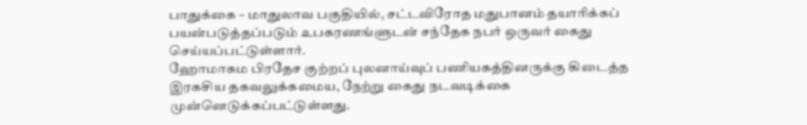பாதுக்கை – மாதுலாவ பகுதியில், சட்டவிரோத மதுபானம் தயாரிக்கப் பயன்படுத்தப்படும் உபகரணங்ளுடன் சந்தேக நபர் ஒருவர் கைது செய்யப்பட்டுள்ளார்.
ஹோமாகம பிரதேச குற்றப் புலனாய்வுப் பணியகத்தினருக்கு கிடைத்த இரகசிய தகவலுக்கமைய, நேற்று கைது நடவடிக்கை முன்னெடுக்கப்பட்டுள்ளது.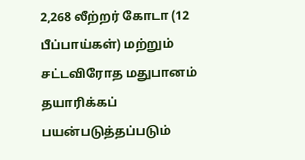2,268 லீற்றர் கோடா (12 பீப்பாய்கள்) மற்றும் சட்டவிரோத மதுபானம் தயாரிக்கப் பயன்படுத்தப்படும்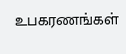உபகரணங்கள்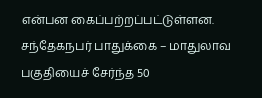என்பன கைப்பற்றப்பட்டுள்ளன.
சந்தேகநபர் பாதுக்கை – மாதுலாவ பகுதியைச் சேர்ந்த 50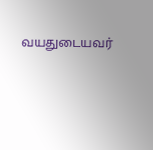வயதுடையவர்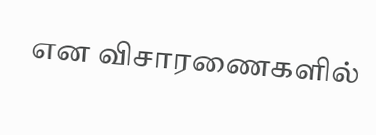என விசாரணைகளில்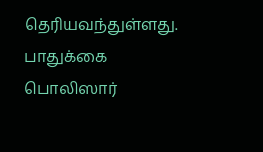தெரியவந்துள்ளது. பாதுக்கை பொலிஸார்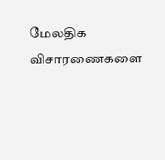மேலதிக விசாரணைகளை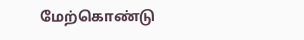மேற்கொண்டு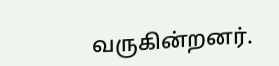வருகின்றனர்.